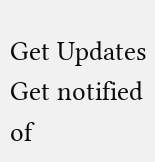Get Updates
Get notified of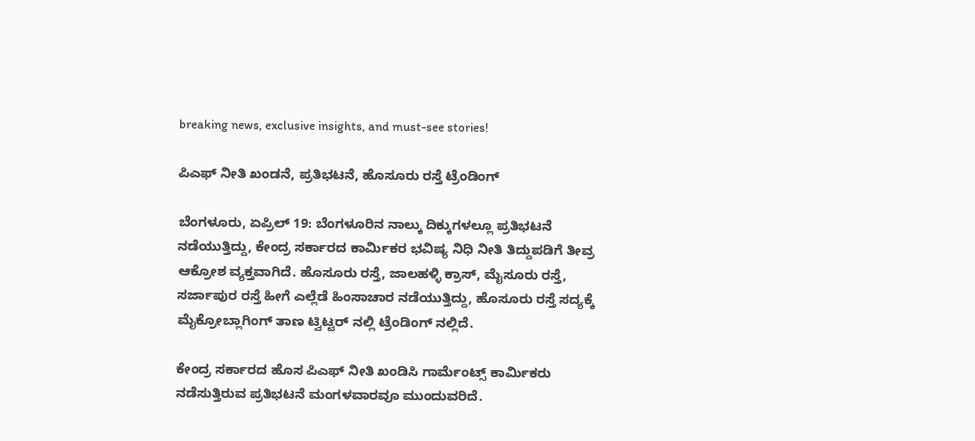breaking news, exclusive insights, and must-see stories!

ಪಿಎಫ್ ನೀತಿ ಖಂಡನೆ, ಪ್ರತಿಭಟನೆ, ಹೊಸೂರು ರಸ್ತೆ ಟ್ರೆಂಡಿಂಗ್

ಬೆಂಗಳೂರು, ಏಪ್ರಿಲ್ 19: ಬೆಂಗಳೂರಿನ ನಾಲ್ಕು ದಿಕ್ಕುಗಳಲ್ಲೂ ಪ್ರತಿಭಟನೆ ನಡೆಯುತ್ತಿದ್ದು, ಕೇಂದ್ರ ಸರ್ಕಾರದ ಕಾರ್ಮಿಕರ ಭವಿಷ್ಯ ನಿಧಿ ನೀತಿ ತಿದ್ದುಪಡಿಗೆ ತೀವ್ರ ಆಕ್ರೋಶ ವ್ಯಕ್ತವಾಗಿದೆ. ಹೊಸೂರು ರಸ್ತೆ, ಜಾಲಹಳ್ಳಿ ಕ್ರಾಸ್, ಮೈಸೂರು ರಸ್ತೆ, ಸರ್ಜಾಪುರ ರಸ್ತೆ ಹೀಗೆ ಎಲ್ಲೆಡೆ ಹಿಂಸಾಚಾರ ನಡೆಯುತ್ತಿದ್ದು, ಹೊಸೂರು ರಸ್ತೆ ಸದ್ಯಕ್ಕೆ ಮೈಕ್ರೋಬ್ಲಾಗಿಂಗ್ ತಾಣ ಟ್ವಿಟ್ಟರ್ ನಲ್ಲಿ ಟ್ರೆಂಡಿಂಗ್ ನಲ್ಲಿದೆ.

ಕೇಂದ್ರ ಸರ್ಕಾರದ ಹೊಸ ಪಿಎಫ್ ನೀತಿ ಖಂಡಿಸಿ ಗಾರ್ಮೆಂಟ್ಸ್ ಕಾರ್ಮಿಕರು ನಡೆಸುತ್ತಿರುವ ಪ್ರತಿಭಟನೆ ಮಂಗಳವಾರವೂ ಮುಂದುವರಿದೆ.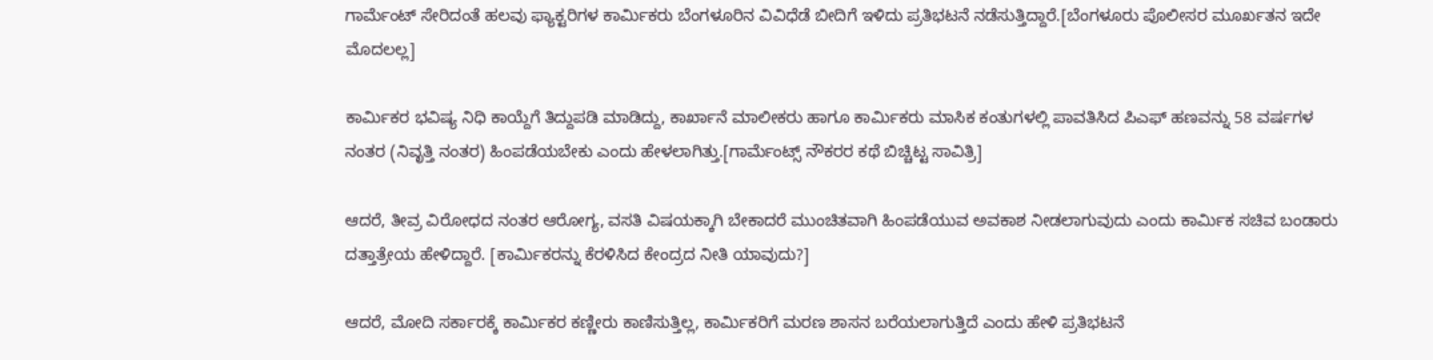ಗಾರ್ಮೆಂಟ್ ಸೇರಿದಂತೆ ಹಲವು ಫ್ಯಾಕ್ಟರಿಗಳ ಕಾರ್ಮಿಕರು ಬೆಂಗಳೂರಿನ ವಿವಿಧೆಡೆ ಬೀದಿಗೆ ಇಳಿದು ಪ್ರತಿಭಟನೆ ನಡೆಸುತ್ತಿದ್ದಾರೆ.[ಬೆಂಗಳೂರು ಪೊಲೀಸರ ಮೂರ್ಖತನ ಇದೇ ಮೊದಲಲ್ಲ]

ಕಾರ್ಮಿಕರ ಭವಿಷ್ಯ ನಿಧಿ ಕಾಯ್ದೆಗೆ ತಿದ್ದುಪಡಿ ಮಾಡಿದ್ದು, ಕಾರ್ಖಾನೆ ಮಾಲೀಕರು ಹಾಗೂ ಕಾರ್ಮಿಕರು ಮಾಸಿಕ ಕಂತುಗಳಲ್ಲಿ ಪಾವತಿಸಿದ ಪಿಎಫ್ ಹಣವನ್ನು 58 ವರ್ಷಗಳ ನಂತರ (ನಿವೃತ್ತಿ ನಂತರ) ಹಿಂಪಡೆಯಬೇಕು ಎಂದು ಹೇಳಲಾಗಿತ್ತು.[ಗಾರ್ಮೆಂಟ್ಸ್ ನೌಕರರ ಕಥೆ ಬಿಚ್ಚಿಟ್ಟ ಸಾವಿತ್ರಿ]

ಆದರೆ, ತೀವ್ರ ವಿರೋಧದ ನಂತರ ಆರೋಗ್ಯ, ವಸತಿ ವಿಷಯಕ್ಕಾಗಿ ಬೇಕಾದರೆ ಮುಂಚಿತವಾಗಿ ಹಿಂಪಡೆಯುವ ಅವಕಾಶ ನೀಡಲಾಗುವುದು ಎಂದು ಕಾರ್ಮಿಕ ಸಚಿವ ಬಂಡಾರು ದತ್ತಾತ್ರೇಯ ಹೇಳಿದ್ದಾರೆ. [ಕಾರ್ಮಿಕರನ್ನು ಕೆರಳಿಸಿದ ಕೇಂದ್ರದ ನೀತಿ ಯಾವುದು?]

ಆದರೆ, ಮೋದಿ ಸರ್ಕಾರಕ್ಕೆ ಕಾರ್ಮಿಕರ ಕಣ್ಣೀರು ಕಾಣಿಸುತ್ತಿಲ್ಲ, ಕಾರ್ಮಿಕರಿಗೆ ಮರಣ ಶಾಸನ ಬರೆಯಲಾಗುತ್ತಿದೆ ಎಂದು ಹೇಳಿ ಪ್ರತಿಭಟನೆ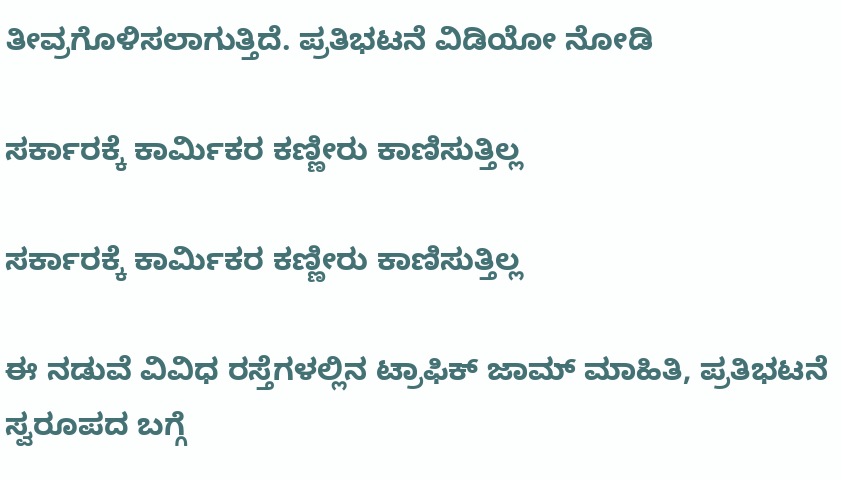ತೀವ್ರಗೊಳಿಸಲಾಗುತ್ತಿದೆ. ಪ್ರತಿಭಟನೆ ವಿಡಿಯೋ ನೋಡಿ

ಸರ್ಕಾರಕ್ಕೆ ಕಾರ್ಮಿಕರ ಕಣ್ಣೀರು ಕಾಣಿಸುತ್ತಿಲ್ಲ

ಸರ್ಕಾರಕ್ಕೆ ಕಾರ್ಮಿಕರ ಕಣ್ಣೀರು ಕಾಣಿಸುತ್ತಿಲ್ಲ

ಈ ನಡುವೆ ವಿವಿಧ ರಸ್ತೆಗಳಲ್ಲಿನ ಟ್ರಾಫಿಕ್ ಜಾಮ್ ಮಾಹಿತಿ, ಪ್ರತಿಭಟನೆ ಸ್ವರೂಪದ ಬಗ್ಗೆ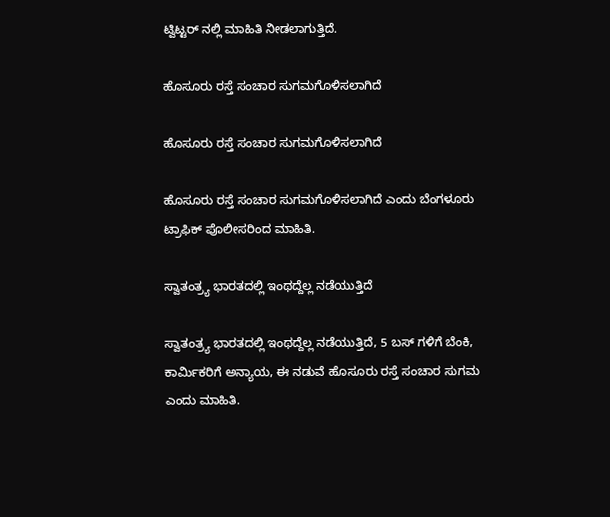ಟ್ವಿಟ್ಟರ್ ನಲ್ಲಿ ಮಾಹಿತಿ ನೀಡಲಾಗುತ್ತಿದೆ.

ಹೊಸೂರು ರಸ್ತೆ ಸಂಚಾರ ಸುಗಮಗೊಳಿಸಲಾಗಿದೆ

ಹೊಸೂರು ರಸ್ತೆ ಸಂಚಾರ ಸುಗಮಗೊಳಿಸಲಾಗಿದೆ

ಹೊಸೂರು ರಸ್ತೆ ಸಂಚಾರ ಸುಗಮಗೊಳಿಸಲಾಗಿದೆ ಎಂದು ಬೆಂಗಳೂರು ಟ್ರಾಫಿಕ್ ಪೊಲೀಸರಿಂದ ಮಾಹಿತಿ.

ಸ್ವಾತಂತ್ರ್ಯ ಭಾರತದಲ್ಲಿ ಇಂಥದ್ದೆಲ್ಲ ನಡೆಯುತ್ತಿದೆ

ಸ್ವಾತಂತ್ರ್ಯ ಭಾರತದಲ್ಲಿ ಇಂಥದ್ದೆಲ್ಲ ನಡೆಯುತ್ತಿದೆ, 5 ಬಸ್ ಗಳಿಗೆ ಬೆಂಕಿ, ಕಾರ್ಮಿಕರಿಗೆ ಅನ್ಯಾಯ, ಈ ನಡುವೆ ಹೊಸೂರು ರಸ್ತೆ ಸಂಚಾರ ಸುಗಮ ಎಂದು ಮಾಹಿತಿ.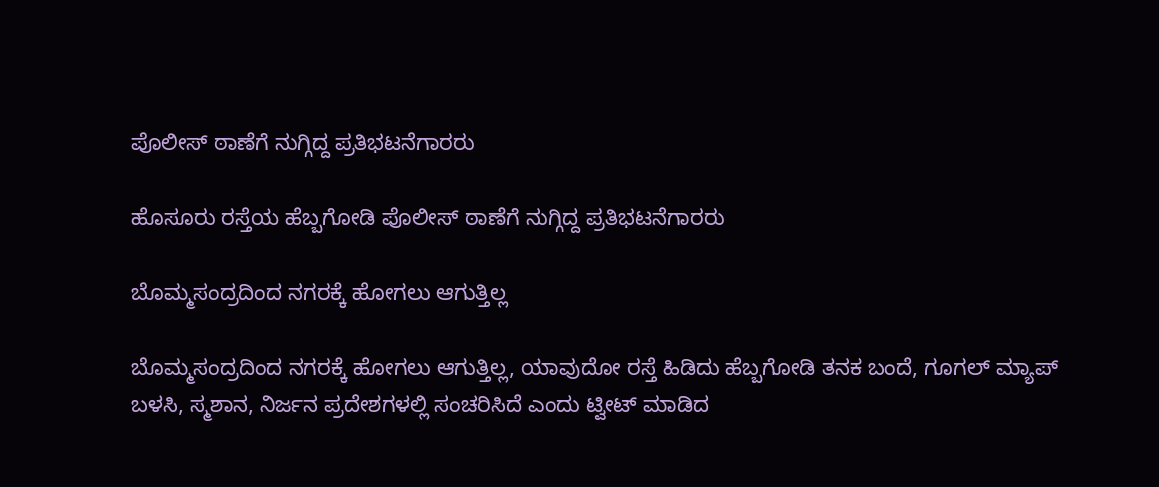ಪೊಲೀಸ್ ಠಾಣೆಗೆ ನುಗ್ಗಿದ್ದ ಪ್ರತಿಭಟನೆಗಾರರು

ಹೊಸೂರು ರಸ್ತೆಯ ಹೆಬ್ಬಗೋಡಿ ಪೊಲೀಸ್ ಠಾಣೆಗೆ ನುಗ್ಗಿದ್ದ ಪ್ರತಿಭಟನೆಗಾರರು

ಬೊಮ್ಮಸಂದ್ರದಿಂದ ನಗರಕ್ಕೆ ಹೋಗಲು ಆಗುತ್ತಿಲ್ಲ

ಬೊಮ್ಮಸಂದ್ರದಿಂದ ನಗರಕ್ಕೆ ಹೋಗಲು ಆಗುತ್ತಿಲ್ಲ, ಯಾವುದೋ ರಸ್ತೆ ಹಿಡಿದು ಹೆಬ್ಬಗೋಡಿ ತನಕ ಬಂದೆ, ಗೂಗಲ್ ಮ್ಯಾಪ್ ಬಳಸಿ, ಸ್ಮಶಾನ, ನಿರ್ಜನ ಪ್ರದೇಶಗಳಲ್ಲಿ ಸಂಚರಿಸಿದೆ ಎಂದು ಟ್ವೀಟ್ ಮಾಡಿದ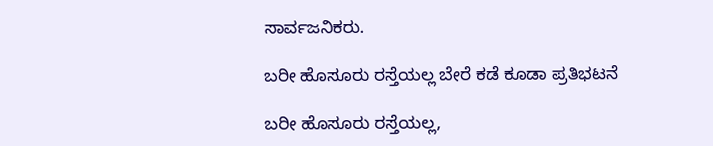ಸಾರ್ವಜನಿಕರು.

ಬರೀ ಹೊಸೂರು ರಸ್ತೆಯಲ್ಲ ಬೇರೆ ಕಡೆ ಕೂಡಾ ಪ್ರತಿಭಟನೆ

ಬರೀ ಹೊಸೂರು ರಸ್ತೆಯಲ್ಲ,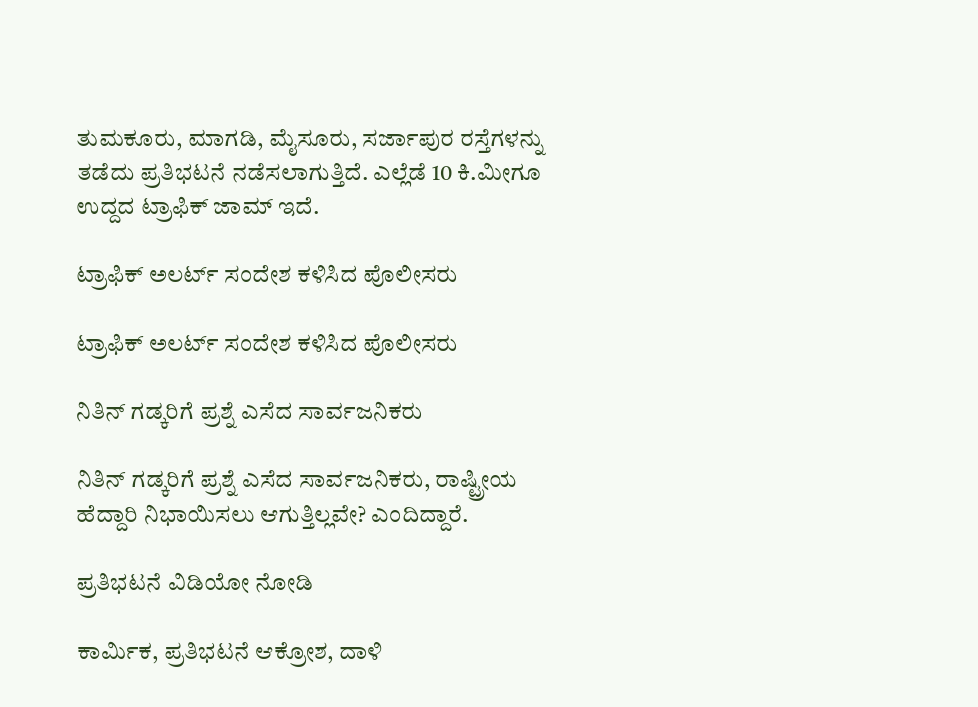ತುಮಕೂರು, ಮಾಗಡಿ, ಮೈಸೂರು, ಸರ್ಜಾಪುರ ರಸ್ತೆಗಳನ್ನು ತಡೆದು ಪ್ರತಿಭಟನೆ ನಡೆಸಲಾಗುತ್ತಿದೆ. ಎಲ್ಲೆಡೆ 10 ಕಿ.ಮೀಗೂ ಉದ್ದದ ಟ್ರಾಫಿಕ್ ಜಾಮ್ ಇದೆ.

ಟ್ರಾಫಿಕ್ ಅಲರ್ಟ್ ಸಂದೇಶ ಕಳಿಸಿದ ಪೊಲೀಸರು

ಟ್ರಾಫಿಕ್ ಅಲರ್ಟ್ ಸಂದೇಶ ಕಳಿಸಿದ ಪೊಲೀಸರು

ನಿತಿನ್ ಗಡ್ಕರಿಗೆ ಪ್ರಶ್ನೆ ಎಸೆದ ಸಾರ್ವಜನಿಕರು

ನಿತಿನ್ ಗಡ್ಕರಿಗೆ ಪ್ರಶ್ನೆ ಎಸೆದ ಸಾರ್ವಜನಿಕರು, ರಾಷ್ಟ್ರೀಯ ಹೆದ್ದಾರಿ ನಿಭಾಯಿಸಲು ಆಗುತ್ತಿಲ್ಲವೇ? ಎಂದಿದ್ದಾರೆ.

ಪ್ರತಿಭಟನೆ ವಿಡಿಯೋ ನೋಡಿ

ಕಾರ್ಮಿಕ, ಪ್ರತಿಭಟನೆ ಆಕ್ರೋಶ, ದಾಳಿ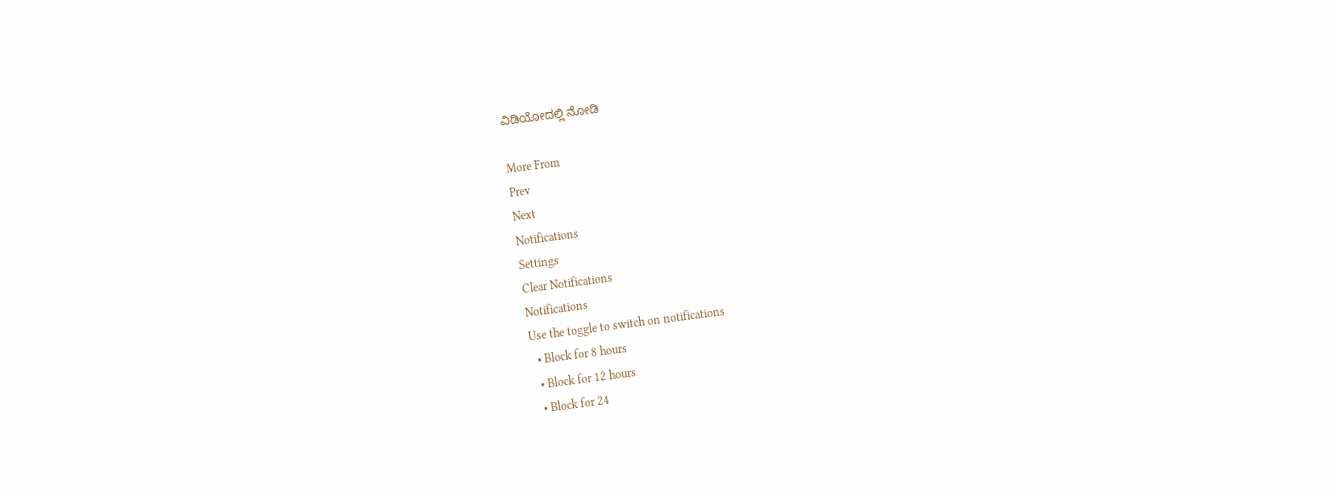ವಿಡಿಯೋದಲ್ಲಿ ನೋಡಿ

More From
Prev
Next
Notifications
Settings
Clear Notifications
Notifications
Use the toggle to switch on notifications
  • Block for 8 hours
  • Block for 12 hours
  • Block for 24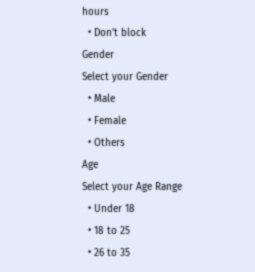hours
  • Don't block
Gender
Select your Gender
  • Male
  • Female
  • Others
Age
Select your Age Range
  • Under 18
  • 18 to 25
  • 26 to 35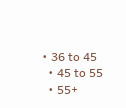• 36 to 45
  • 45 to 55
  • 55+